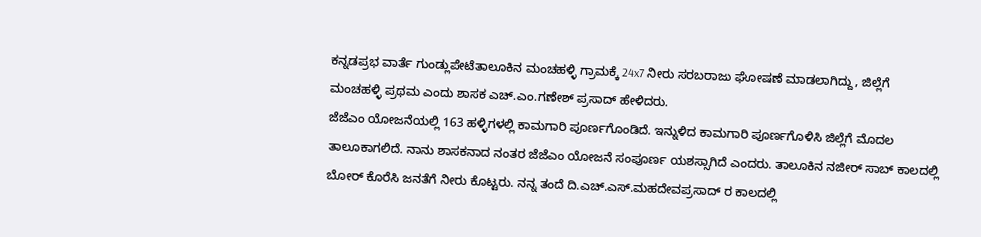ಕನ್ನಡಪ್ರಭ ವಾರ್ತೆ ಗುಂಡ್ಲುಪೇಟೆತಾಲೂಕಿನ ಮಂಚಹಳ್ಳಿ ಗ್ರಾಮಕ್ಕೆ 24x7 ನೀರು ಸರಬರಾಜು ಘೋಷಣೆ ಮಾಡಲಾಗಿದ್ದು, ಜಿಲ್ಲೆಗೆ ಮಂಚಹಳ್ಳಿ ಪ್ರಥಮ ಎಂದು ಶಾಸಕ ಎಚ್.ಎಂ.ಗಣೇಶ್ ಪ್ರಸಾದ್ ಹೇಳಿದರು.
ಜೆಜೆಎಂ ಯೋಜನೆಯಲ್ಲಿ 163 ಹಳ್ಳಿಗಳಲ್ಲಿ ಕಾಮಗಾರಿ ಪೂರ್ಣಗೊಂಡಿದೆ. ಇನ್ನುಳಿದ ಕಾಮಗಾರಿ ಪೂರ್ಣಗೊಳಿಸಿ ಜಿಲ್ಲೆಗೆ ಮೊದಲ ತಾಲೂಕಾಗಲಿದೆ. ನಾನು ಶಾಸಕನಾದ ನಂತರ ಜೆಜೆಎಂ ಯೋಜನೆ ಸಂಪೂರ್ಣ ಯಶಸ್ಸಾಗಿದೆ ಎಂದರು. ತಾಲೂಕಿನ ನಜೀರ್ ಸಾಬ್ ಕಾಲದಲ್ಲಿ ಬೋರ್ ಕೊರೆಸಿ ಜನತೆಗೆ ನೀರು ಕೊಟ್ಟರು. ನನ್ನ ತಂದೆ ದಿ.ಎಚ್.ಎಸ್.ಮಹದೇವಪ್ರಸಾದ್ ರ ಕಾಲದಲ್ಲಿ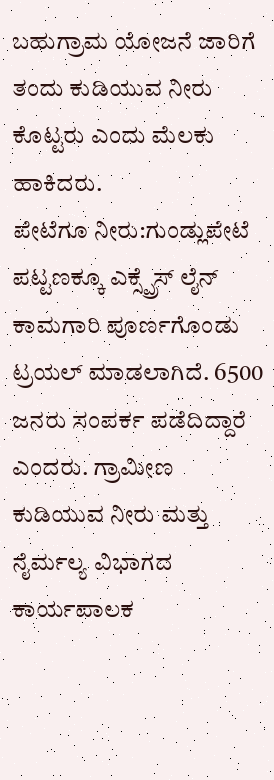ಬಹುಗ್ರಾಮ ಯೋಜನೆ ಜಾರಿಗೆ ತಂದು ಕುಡಿಯುವ ನೀರು ಕೊಟ್ಟರು ಎಂದು ಮೆಲಕು ಹಾಕಿದರು.
ಪೇಟೆಗೂ ನೀರು:ಗುಂಡ್ಲುಪೇಟೆ ಪಟ್ಟಣಕ್ಕೂ ಎಕ್ಸ್ಪ್ರೆಸ್ ಲೈನ್ ಕಾಮಗಾರಿ ಪೂರ್ಣಗೊಂಡು ಟ್ರಯಲ್ ಮಾಡಲಾಗಿದೆ. 6500 ಜನರು ಸಂಪರ್ಕ ಪಡೆದಿದ್ದಾರೆ ಎಂದರು. ಗ್ರಾಮೀಣ ಕುಡಿಯುವ ನೀರು ಮತ್ತು ನೈರ್ಮಲ್ಯ ವಿಭಾಗದ ಕಾರ್ಯಪಾಲಕ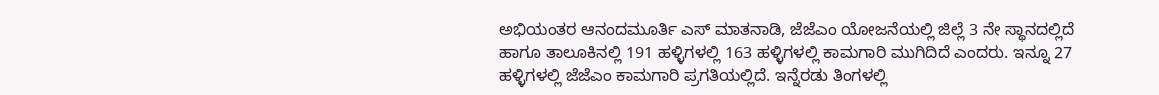ಅಭಿಯಂತರ ಆನಂದಮೂರ್ತಿ ಎಸ್ ಮಾತನಾಡಿ, ಜೆಜೆಎಂ ಯೋಜನೆಯಲ್ಲಿ ಜಿಲ್ಲೆ 3 ನೇ ಸ್ಥಾನದಲ್ಲಿದೆ ಹಾಗೂ ತಾಲೂಕಿನಲ್ಲಿ 191 ಹಳ್ಳಿಗಳಲ್ಲಿ 163 ಹಳ್ಳಿಗಳಲ್ಲಿ ಕಾಮಗಾರಿ ಮುಗಿದಿದೆ ಎಂದರು. ಇನ್ನೂ 27 ಹಳ್ಳಿಗಳಲ್ಲಿ ಜೆಜೆಎಂ ಕಾಮಗಾರಿ ಪ್ರಗತಿಯಲ್ಲಿದೆ. ಇನ್ನೆರಡು ತಿಂಗಳಲ್ಲಿ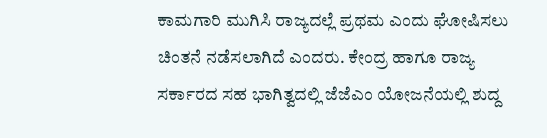ಕಾಮಗಾರಿ ಮುಗಿಸಿ ರಾಜ್ಯದಲ್ಲೆ ಪ್ರಥಮ ಎಂದು ಘೋಷಿಸಲು ಚಿಂತನೆ ನಡೆಸಲಾಗಿದೆ ಎಂದರು. ಕೇಂದ್ರ ಹಾಗೂ ರಾಜ್ಯ ಸರ್ಕಾರದ ಸಹ ಭಾಗಿತ್ವದಲ್ಲಿ ಜೆಜೆಎಂ ಯೋಜನೆಯಲ್ಲಿ ಶುದ್ದ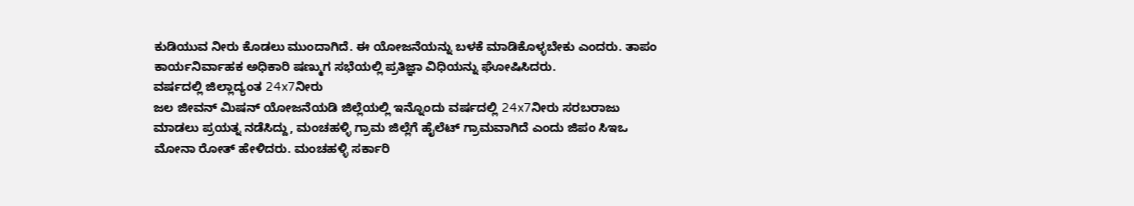ಕುಡಿಯುವ ನೀರು ಕೊಡಲು ಮುಂದಾಗಿದೆ. ಈ ಯೋಜನೆಯನ್ನು ಬಳಕೆ ಮಾಡಿಕೊಳ್ಳಬೇಕು ಎಂದರು. ತಾಪಂ ಕಾರ್ಯನಿರ್ವಾಹಕ ಅಧಿಕಾರಿ ಷಣ್ಮುಗ ಸಭೆಯಲ್ಲಿ ಪ್ರತಿಜ್ಞಾ ವಿಧಿಯನ್ನು ಘೋಷಿಸಿದರು.
ವರ್ಷದಲ್ಲಿ ಜಿಲ್ಲಾದ್ಯಂತ 24x7ನೀರು
ಜಲ ಜೀವನ್ ಮಿಷನ್ ಯೋಜನೆಯಡಿ ಜಿಲ್ಲೆಯಲ್ಲಿ ಇನ್ನೊಂದು ವರ್ಷದಲ್ಲಿ 24x7ನೀರು ಸರಬರಾಜು ಮಾಡಲು ಪ್ರಯತ್ನ ನಡೆಸಿದ್ದು, ಮಂಚಹಳ್ಳಿ ಗ್ರಾಮ ಜಿಲ್ಲೆಗೆ ಹೈಲೆಟ್ ಗ್ರಾಮವಾಗಿದೆ ಎಂದು ಜಿಪಂ ಸಿಇಒ ಮೋನಾ ರೋತ್ ಹೇಳಿದರು. ಮಂಚಹಳ್ಳಿ ಸರ್ಕಾರಿ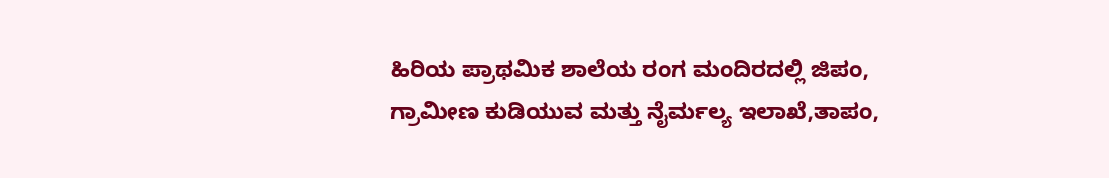ಹಿರಿಯ ಪ್ರಾಥಮಿಕ ಶಾಲೆಯ ರಂಗ ಮಂದಿರದಲ್ಲಿ ಜಿಪಂ, ಗ್ರಾಮೀಣ ಕುಡಿಯುವ ಮತ್ತು ನೈರ್ಮಲ್ಯ ಇಲಾಖೆ,ತಾಪಂ,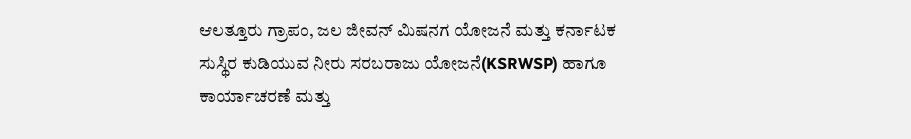ಆಲತ್ತೂರು ಗ್ರಾಪಂ, ಜಲ ಜೀವನ್ ಮಿಷನಗ ಯೋಜನೆ ಮತ್ತು ಕರ್ನಾಟಕ ಸುಸ್ಥಿರ ಕುಡಿಯುವ ನೀರು ಸರಬರಾಜು ಯೋಜನೆ(KSRWSP) ಹಾಗೂ ಕಾರ್ಯಾಚರಣೆ ಮತ್ತು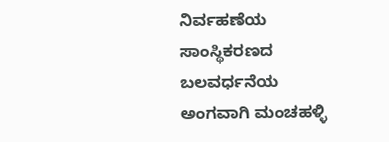ನಿರ್ವಹಣೆಯ ಸಾಂಸ್ಥಿಕರಣದ ಬಲವರ್ಧನೆಯ ಅಂಗವಾಗಿ ಮಂಚಹಳ್ಳಿ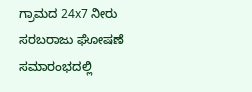ಗ್ರಾಮದ 24x7 ನೀರು ಸರಬರಾಜು ಘೋಷಣೆ ಸಮಾರಂಭದಲ್ಲಿ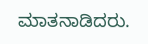ಮಾತನಾಡಿದರು.